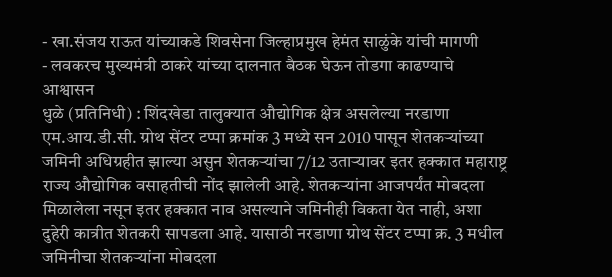- खा.संजय राऊत यांच्याकडे शिवसेना जिल्हाप्रमुख हेमंत साळुंके यांची मागणी
- लवकरच मुख्यमंत्री ठाकरे यांच्या दालनात बैठक घेऊन तोडगा काढण्याचे आश्वासन
धुळे (प्रतिनिधी) : शिंदखेडा तालुक्यात औद्योगिक क्षेत्र असलेल्या नरडाणा एम.आय.डी.सी. ग्रोथ सेंटर टप्पा क्रमांक 3 मध्ये सन 2010 पासून शेतकऱ्यांच्या जमिनी अधिग्रहीत झाल्या असुन शेतकऱ्यांचा 7/12 उताऱ्यावर इतर हक्कात महाराष्ट्र राज्य औद्योगिक वसाहतीची नोंद झालेली आहे. शेतकऱ्यांना आजपर्यंत मोबदला मिळालेला नसून इतर हक्कात नाव असल्याने जमिनीही विकता येत नाही, अशा दुहेरी कात्रीत शेतकरी सापडला आहे. यासाठी नरडाणा ग्रोथ सेंटर टप्पा क्र. 3 मधील जमिनीचा शेतकऱ्यांना मोबदला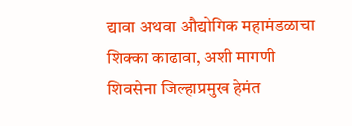द्यावा अथवा औद्योगिक महामंडळाचा शिक्का काढावा, अशी मागणी शिवसेना जिल्हाप्रमुख हेमंत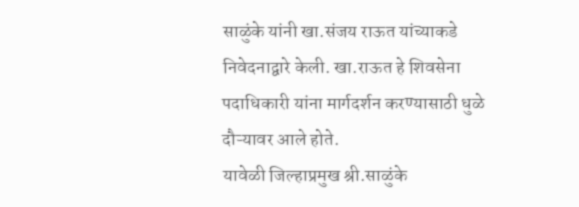साळुंके यांनी खा.संजय राऊत यांच्याकडे निवेदनाद्वारे केली. खा.राऊत हे शिवसेना पदाधिकारी यांना मार्गदर्शन करण्यासाठी धुळे दौऱ्यावर आले होते.
यावेळी जिल्हाप्रमुख श्री.साळुंके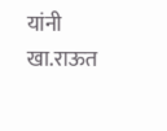यांनी खा.राऊत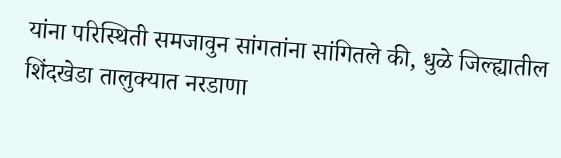यांना परिस्थिती समजावुन सांगतांना सांगितले की, धुळे जिल्ह्यातील शिंदखेडा तालुक्यात नरडाणा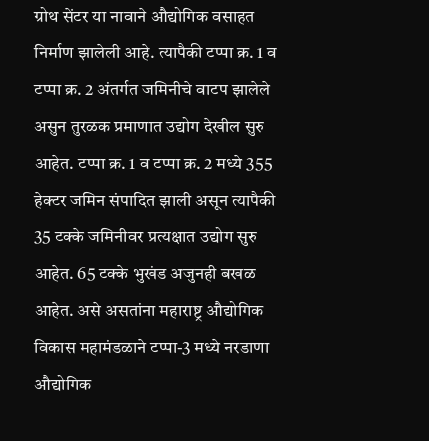ग्रोथ सेंटर या नावाने औद्योगिक वसाहत निर्माण झालेली आहे. त्यापैकी टप्पा क्र. 1 व टप्पा क्र. 2 अंतर्गत जमिनीचे वाटप झालेले असुन तुरळक प्रमाणात उद्योग देखील सुरु आहेत. टप्पा क्र. 1 व टप्पा क्र. 2 मध्ये 355 हेक्टर जमिन संपादित झाली असून त्यापैकी 35 टक्के जमिनीवर प्रत्यक्षात उद्योग सुरु आहेत. 65 टक्के भुखंड अजुनही बखळ आहेत. असे असतांना महाराष्ट्र औद्योगिक विकास महामंडळाने टप्पा-3 मध्ये नरडाणा औद्योगिक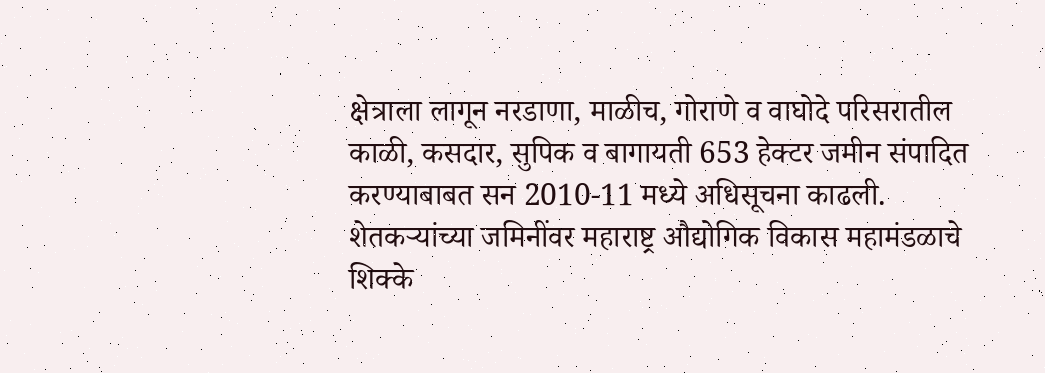क्षेत्राला लागून नरडाणा, माळीच, गोराणे व वाघोदे परिसरातील काळी, कसदार, सुपिक व बागायती 653 हेक्टर जमीन संपादित करण्याबाबत सन 2010-11 मध्ये अधिसूचना काढली. शेतकऱ्यांच्या जमिनींवर महाराष्ट्र औद्योगिक विकास महामंडळाचे शिक्के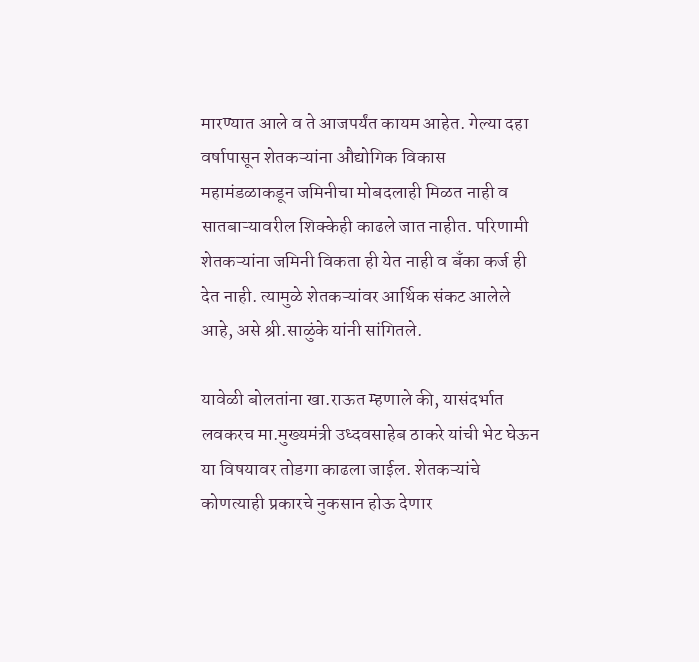मारण्यात आले व ते आजपर्यंत कायम आहेत. गेल्या दहा वर्षापासून शेतकऱ्यांना औद्योगिक विकास महामंडळाकडून जमिनीचा मोबदलाही मिळत नाही व सातबाऱ्यावरील शिक्केही काढले जात नाहीत. परिणामी शेतकऱ्यांना जमिनी विकता ही येत नाही व बँका कर्ज ही देत नाही. त्यामुळे शेतकऱ्यांवर आर्थिक संकट आलेले आहे, असे श्री.साळुंके यांनी सांगितले.

यावेळी बोलतांना खा.राऊत म्हणाले की, यासंदर्भात लवकरच मा.मुख्यमंत्री उध्दवसाहेब ठाकरे यांची भेट घेऊन या विषयावर तोडगा काढला जाईल. शेतकऱ्यांचे कोणत्याही प्रकारचे नुकसान होऊ देणार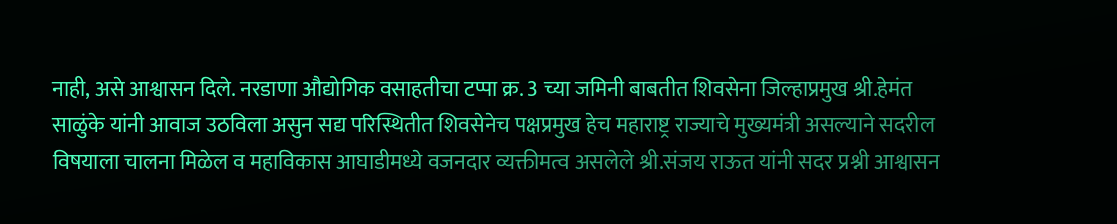नाही, असे आश्वासन दिले. नरडाणा औद्योगिक वसाहतीचा टप्पा क्र. 3 च्या जमिनी बाबतीत शिवसेना जिल्हाप्रमुख श्री.हेमंत साळुंके यांनी आवाज उठविला असुन सद्य परिस्थितीत शिवसेनेच पक्षप्रमुख हेच महाराष्ट्र राज्याचे मुख्यमंत्री असल्याने सदरील विषयाला चालना मिळेल व महाविकास आघाडीमध्ये वजनदार व्यक्तीमत्व असलेले श्री.संजय राऊत यांनी सदर प्रश्नी आश्वासन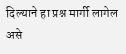दिल्याने हा प्रश्न मार्गी लागेल असे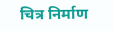चित्र निर्माण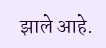झाले आहे.